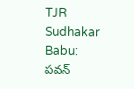TJR Sudhakar Babu: పవన్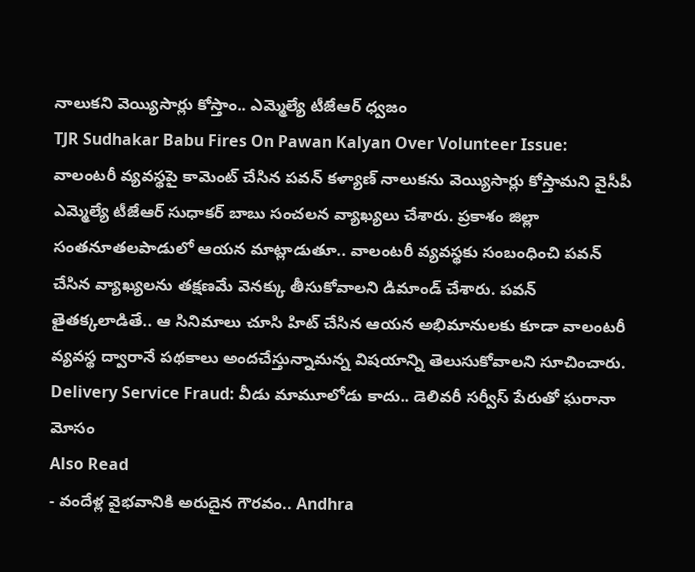నాలుకని వెయ్యిసార్లు కోస్తాం.. ఎమ్మెల్యే టీజేఆర్ ధ్వజం
TJR Sudhakar Babu Fires On Pawan Kalyan Over Volunteer Issue: వాలంటరీ వ్యవస్థపై కామెంట్ చేసిన పవన్ కళ్యాణ్ నాలుకను వెయ్యిసార్లు కోస్తామని వైసీపీ ఎమ్మెల్యే టీజేఆర్ సుధాకర్ బాబు సంచలన వ్యాఖ్యలు చేశారు. ప్రకాశం జిల్లా సంతనూతలపాడులో ఆయన మాట్లాడుతూ.. వాలంటరీ వ్యవస్థకు సంబంధించి పవన్ చేసిన వ్యాఖ్యలను తక్షణమే వెనక్కు తీసుకోవాలని డిమాండ్ చేశారు. పవన్ తైతక్కలాడితే.. ఆ సినిమాలు చూసి హిట్ చేసిన ఆయన అభిమానులకు కూడా వాలంటరీ వ్యవస్థ ద్వారానే పథకాలు అందచేస్తున్నామన్న విషయాన్ని తెలుసుకోవాలని సూచించారు.
Delivery Service Fraud: వీడు మామూలోడు కాదు.. డెలివరీ సర్వీస్ పేరుతో ఘరానా మోసం
Also Read
- వందేళ్ల వైభవానికి అరుదైన గౌరవం.. Andhra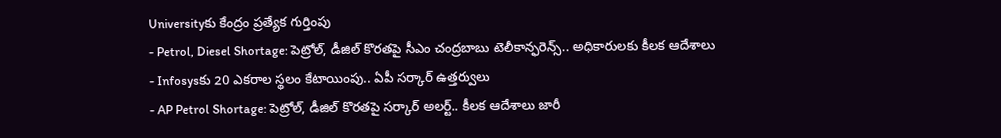Universityకు కేంద్రం ప్రత్యేక గుర్తింపు
- Petrol, Diesel Shortage: పెట్రోల్, డీజిల్ కొరతపై సీఎం చంద్రబాబు టెలీకాన్ఫరెన్స్.. అధికారులకు కీలక ఆదేశాలు
- Infosysకు 20 ఎకరాల స్థలం కేటాయింపు.. ఏపీ సర్కార్ ఉత్తర్వులు
- AP Petrol Shortage: పెట్రోల్, డీజిల్ కొరతపై సర్కార్ అలర్ట్.. కీలక ఆదేశాలు జారీ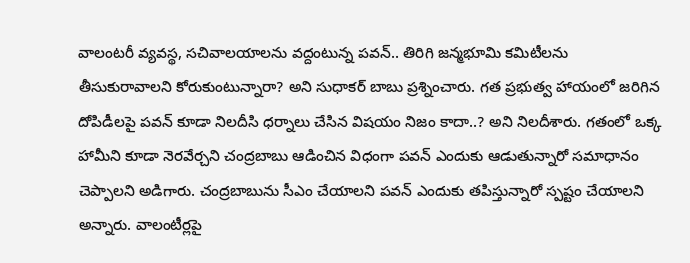వాలంటరీ వ్యవస్థ, సచివాలయాలను వద్దంటున్న పవన్.. తిరిగి జన్మభూమి కమిటీలను తీసుకురావాలని కోరుకుంటున్నారా? అని సుధాకర్ బాబు ప్రశ్నించారు. గత ప్రభుత్వ హాయంలో జరిగిన దోపిడీలపై పవన్ కూడా నిలదీసి ధర్నాలు చేసిన విషయం నిజం కాదా..? అని నిలదీశారు. గతంలో ఒక్క హామీని కూడా నెరవేర్చని చంద్రబాబు ఆడించిన విధంగా పవన్ ఎందుకు ఆడుతున్నారో సమాధానం చెప్పాలని అడిగారు. చంద్రబాబును సీఎం చేయాలని పవన్ ఎందుకు తపిస్తున్నారో స్పష్టం చేయాలని అన్నారు. వాలంటీర్లపై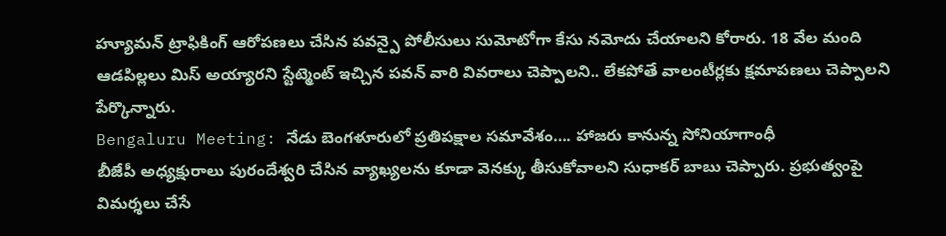హ్యూమన్ ట్రాఫికింగ్ ఆరోపణలు చేసిన పవన్పై పోలీసులు సుమోటోగా కేసు నమోదు చేయాలని కోరారు. 18 వేల మంది ఆడపిల్లలు మిస్ అయ్యారని స్టేట్మెంట్ ఇచ్చిన పవన్ వారి వివరాలు చెప్పాలని.. లేకపోతే వాలంటీర్లకు క్షమాపణలు చెప్పాలని పేర్కొన్నారు.
Bengaluru Meeting: నేడు బెంగళూరులో ప్రతిపక్షాల సమావేశం…. హాజరు కానున్న సోనియాగాంధీ
బీజేపీ అధ్యక్షురాలు పురందేశ్వరి చేసిన వ్యాఖ్యలను కూడా వెనక్కు తీసుకోవాలని సుధాకర్ బాబు చెప్పారు. ప్రభుత్వంపై విమర్శలు చేసే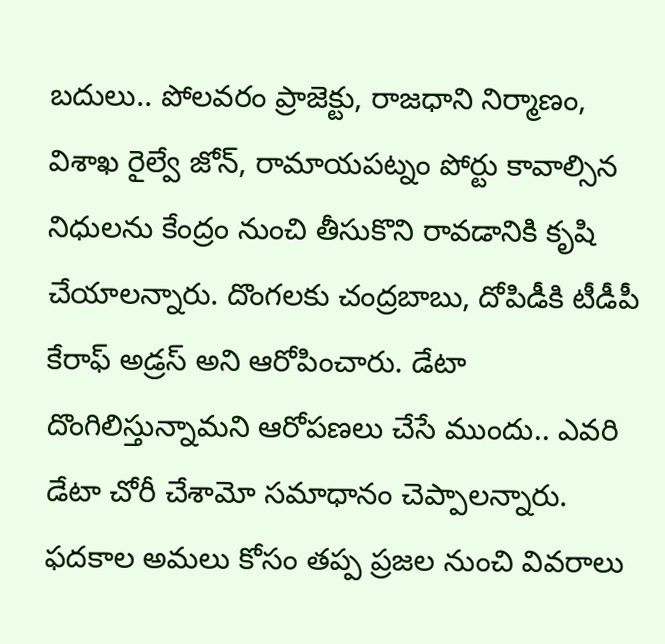బదులు.. పోలవరం ప్రాజెక్టు, రాజధాని నిర్మాణం, విశాఖ రైల్వే జోన్, రామాయపట్నం పోర్టు కావాల్సిన నిధులను కేంద్రం నుంచి తీసుకొని రావడానికి కృషి చేయాలన్నారు. దొంగలకు చంద్రబాబు, దోపిడీకి టీడీపీ కేరాఫ్ అడ్రస్ అని ఆరోపించారు. డేటా దొంగిలిస్తున్నామని ఆరోపణలు చేసే ముందు.. ఎవరి డేటా చోరీ చేశామో సమాధానం చెప్పాలన్నారు. ఫదకాల అమలు కోసం తప్ప ప్రజల నుంచి వివరాలు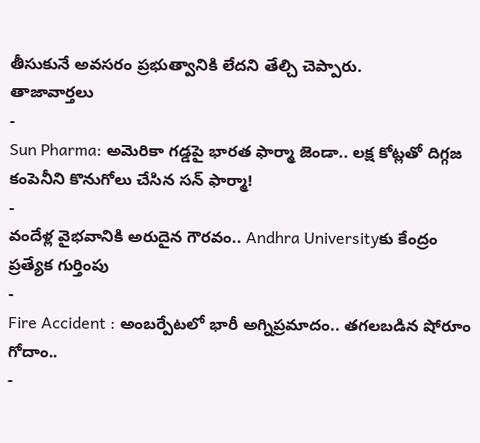తీసుకునే అవసరం ప్రభుత్వానికి లేదని తేల్చి చెప్పారు.
తాజావార్తలు
-
Sun Pharma: అమెరికా గడ్డపై భారత ఫార్మా జెండా.. లక్ష కోట్లతో దిగ్గజ కంపెనీని కొనుగోలు చేసిన సన్ ఫార్మా!
-
వందేళ్ల వైభవానికి అరుదైన గౌరవం.. Andhra Universityకు కేంద్రం ప్రత్యేక గుర్తింపు
-
Fire Accident : అంబర్పేటలో భారీ అగ్నిప్రమాదం.. తగలబడిన షోరూం గోదాం..
-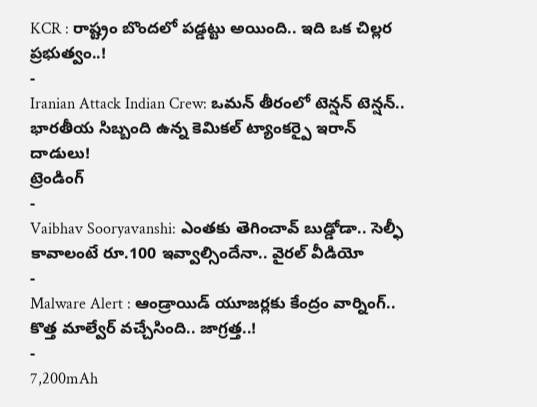KCR : రాష్ట్రం బొందలో పడ్డట్టు అయింది.. ఇది ఒక చిల్లర ప్రభుత్వం..!
-
Iranian Attack Indian Crew: ఒమన్ తీరంలో టెన్షన్ టెన్షన్.. భారతీయ సిబ్బంది ఉన్న కెమికల్ ట్యాంకర్పై ఇరాన్ దాడులు!
ట్రెండింగ్
-
Vaibhav Sooryavanshi: ఎంతకు తెగించావ్ బుడ్డోడా.. సెల్ఫీ కావాలంటే రూ.100 ఇవ్వాల్సిందేనా.. వైరల్ వీడియో
-
Malware Alert : ఆండ్రాయిడ్ యూజర్లకు కేంద్రం వార్నింగ్.. కొత్త మాల్వేర్ వచ్చేసింది.. జాగ్రత్త..!
-
7,200mAh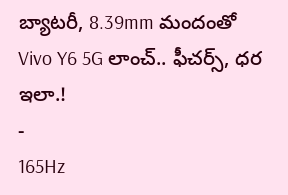బ్యాటరీ, 8.39mm మందంతో Vivo Y6 5G లాంచ్.. ఫీచర్స్, ధర ఇలా.!
-
165Hz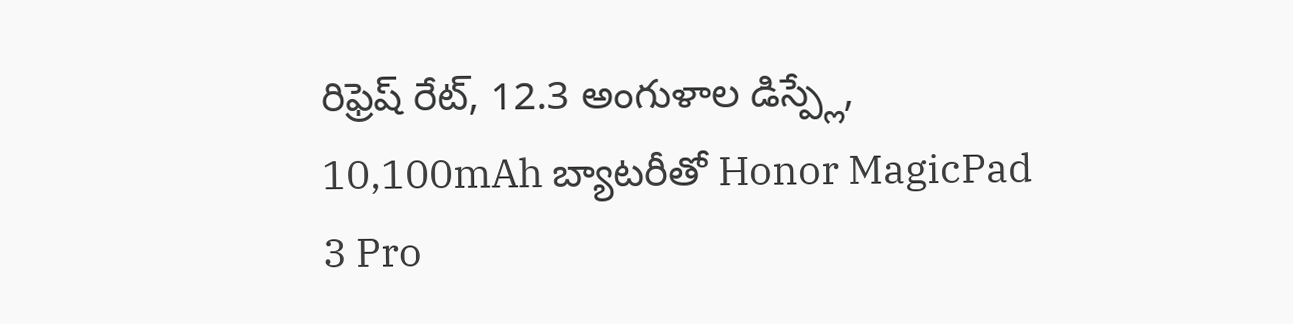రిఫ్రెష్ రేట్, 12.3 అంగుళాల డిస్ప్లే, 10,100mAh బ్యాటరీతో Honor MagicPad 3 Pro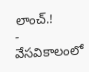లాంచ్.!
-
వేసవికాలంలో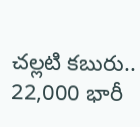చల్లటి కబురు.. 22,000 భారీ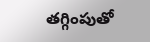తగ్గింపుతో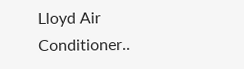Lloyd Air Conditioner..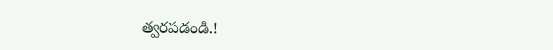త్వరపడండి.!